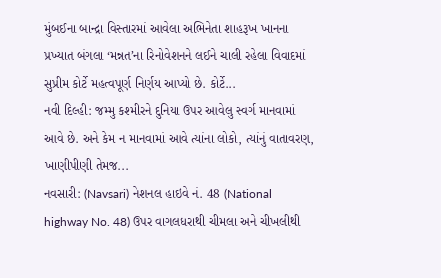મુંબઈના બાન્દ્રા વિસ્તારમાં આવેલા અભિનેતા શાહરૂખ ખાનના પ્રખ્યાત બંગલા ‘મન્નત’ના રિનોવેશનને લઈને ચાલી રહેલા વિવાદમાં સુપ્રીમ કોર્ટે મહત્વપૂર્ણ નિર્ણય આપ્યો છે. કોર્ટે...
નવી દિલ્હી: જમ્મુ કશ્મીરને દુનિયા ઉપર આવેલુ સ્વર્ગ માનવામાં આવે છે. અને કેમ ન માનવામાં આવે ત્યાંના લોકો, ત્યાંનું વાતાવરણ, ખાણીપીણી તેમજ...
નવસારી: (Navsari) નેશનલ હાઇવે નં. 48 (National highway No. 48) ઉપર વાગલધરાથી ચીમલા અને ચીખલીથી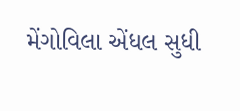મેંગોવિલા એંધલ સુધી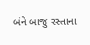બંને બાજુ રસ્તાના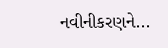નવીનીકરણને...